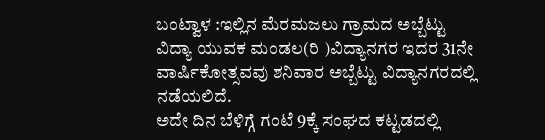ಬಂಟ್ವಾಳ :ಇಲ್ಲಿನ ಮೆರಮಜಲು ಗ್ರಾಮದ ಅಬ್ಬೆಟ್ಟು ವಿದ್ಯಾ ಯುವಕ ಮಂಡಲ(ರಿ )ವಿದ್ಯಾನಗರ ಇದರ 31ನೇ ವಾರ್ಷಿಕೋತ್ಸವವು ಶನಿವಾರ ಅಬ್ಬೆಟ್ಟು ವಿದ್ಯಾನಗರದಲ್ಲಿ ನಡೆಯಲಿದೆ.
ಅದೇ ದಿನ ಬೆಳಿಗ್ಗೆ ಗಂಟೆ 9ಕ್ಕೆ ಸಂಘದ ಕಟ್ಟಡದಲ್ಲಿ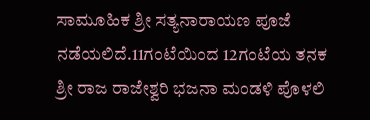ಸಾಮೂಹಿಕ ಶ್ರೀ ಸತ್ಯನಾರಾಯಣ ಪೂಜೆ ನಡೆಯಲಿದೆ.11ಗಂಟೆಯಿಂದ 12ಗಂಟೆಯ ತನಕ ಶ್ರೀ ರಾಜ ರಾಜೇಶ್ವರಿ ಭಜನಾ ಮಂಡಳಿ ಪೊಳಲಿ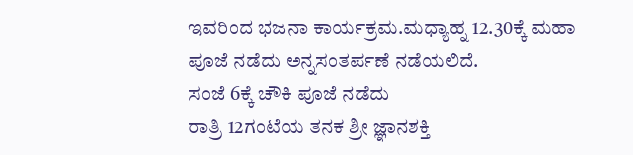ಇವರಿಂದ ಭಜನಾ ಕಾರ್ಯಕ್ರಮ.ಮಧ್ಯಾಹ್ನ 12.30ಕ್ಕೆ ಮಹಾ ಪೂಜೆ ನಡೆದು ಅನ್ನಸಂತರ್ಪಣೆ ನಡೆಯಲಿದೆ.
ಸಂಜೆ 6ಕ್ಕೆ ಚೌಕಿ ಪೂಜೆ ನಡೆದು
ರಾತ್ರಿ 12ಗಂಟೆಯ ತನಕ ಶ್ರೀ ಜ್ಞಾನಶಕ್ತಿ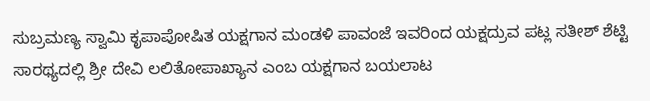ಸುಬ್ರಮಣ್ಯ ಸ್ವಾಮಿ ಕೃಪಾಪೋಷಿತ ಯಕ್ಷಗಾನ ಮಂಡಳಿ ಪಾವಂಜೆ ಇವರಿಂದ ಯಕ್ಷದ್ರುವ ಪಟ್ಲ ಸತೀಶ್ ಶೆಟ್ಟಿ ಸಾರಥ್ಯದಲ್ಲಿ ಶ್ರೀ ದೇವಿ ಲಲಿತೋಪಾಖ್ಯಾನ ಎಂಬ ಯಕ್ಷಗಾನ ಬಯಲಾಟ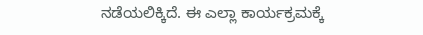ನಡೆಯಲಿಕ್ಕಿದೆ. ಈ ಎಲ್ಲಾ ಕಾರ್ಯಕ್ರಮಕ್ಕೆ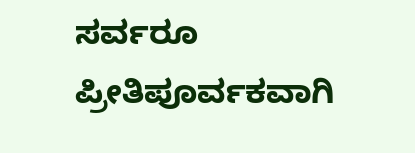ಸರ್ವರೂ ಪ್ರೀತಿಪೂರ್ವಕವಾಗಿ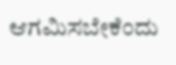ಆಗಮಿಸಬೇಕೆಂದು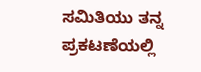ಸಮಿತಿಯು ತನ್ನ ಪ್ರಕಟಣೆಯಲ್ಲಿ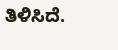ತಿಳಿಸಿದೆ.